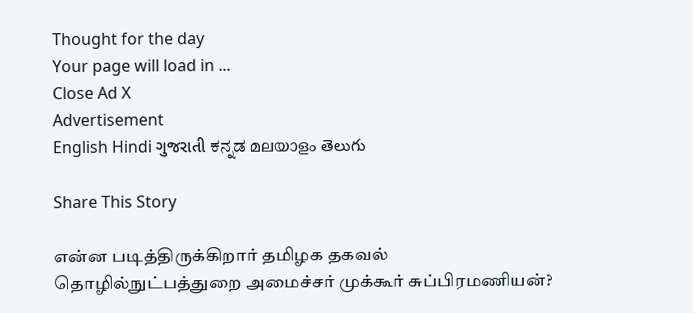Thought for the day
Your page will load in ...
Close Ad X
Advertisement
English Hindi ગુજરાતી ಕನ್ನಡ മലയാളം తెలుగు

Share This Story

என்ன படித்திருக்கிறார் தமிழக தகவல் தொழில்நுட்பத்துறை அமைச்சர் முக்கூர் சுப்பிரமணியன்?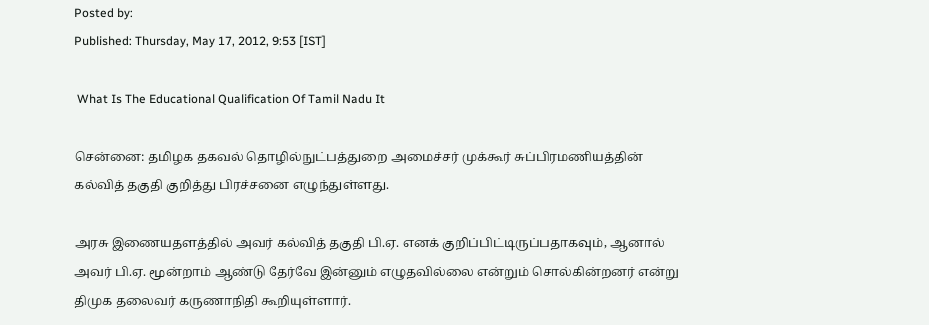Posted by:
Published: Thursday, May 17, 2012, 9:53 [IST]

 What Is The Educational Qualification Of Tamil Nadu It

சென்னை: தமிழக தகவல் தொழில்நுட்பத்துறை அமைச்சர் முக்கூர் சுப்பிரமணியத்தின் கல்வித் தகுதி குறித்து பிரச்சனை எழுந்துள்ளது.

அரசு இணையதளத்தில் அவர் கல்வித் தகுதி பி.ஏ. எனக் குறிப்பிட்டிருப்பதாகவும், ஆனால் அவர் பி.ஏ. மூன்றாம் ஆண்டு தேர்வே இன்னும் எழுதவில்லை என்றும் சொல்கின்றனர் என்று திமுக தலைவர் கருணாநிதி கூறியுள்ளார்.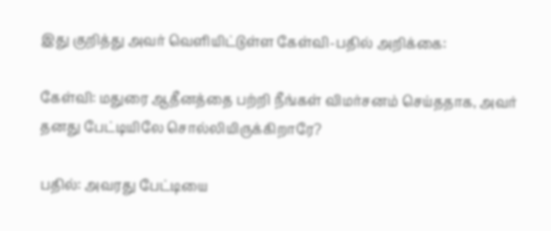இது குறித்து அவர் வெளியிட்டுள்ள கேள்வி-பதில் அறிக்கை:

கேள்வி: மதுரை ஆதீனத்தை பற்றி நீங்கள் விமர்சனம் செய்ததாக, அவர் தனது பேட்டியிலே சொல்லியிருக்கிறாரே?

பதில்: அவரது பேட்டியை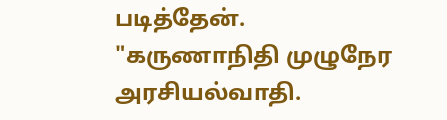படித்தேன். "கருணாநிதி முழுநேர அரசியல்வாதி.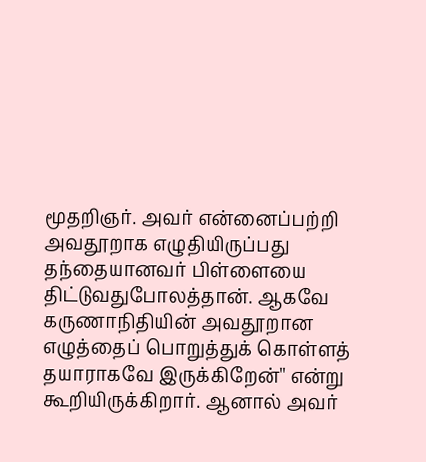மூதறிஞர். அவர் என்னைப்பற்றி அவதூறாக எழுதியிருப்பது தந்தையானவர் பிள்ளையை திட்டுவதுபோலத்தான். ஆகவே கருணாநிதியின் அவதூறான எழுத்தைப் பொறுத்துக் கொள்ளத் தயாராகவே இருக்கிறேன்'' என்று கூறியிருக்கிறார். ஆனால் அவர்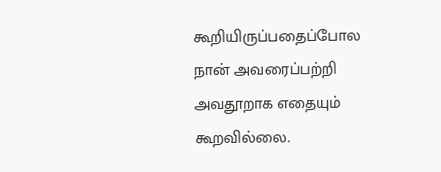கூறியிருப்பதைப்போல நான் அவரைப்பற்றி அவதூறாக எதையும் கூறவில்லை.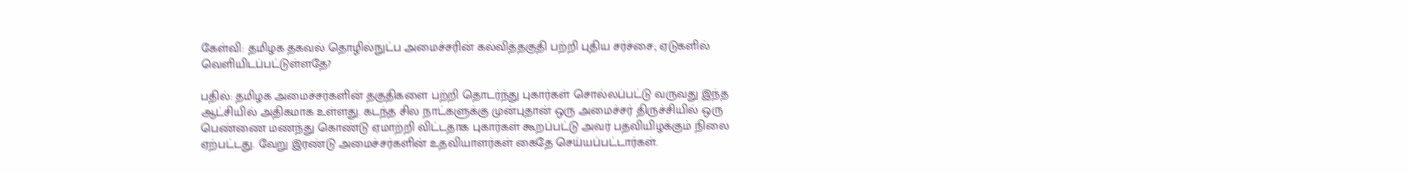கேள்வி: தமிழக தகவல் தொழில்நுட்ப அமைச்சரின் கல்வித்தகுதி பற்றி புதிய சர்ச்சை; ஏடுகளில் வெளியிடப்பட்டுள்ளதே?

பதில்: தமிழக அமைச்சர்களின் தகுதிகளை பற்றி தொடர்ந்து புகார்கள் சொல்லப்பட்டு வருவது இந்த ஆட்சியில் அதிகமாக உள்ளது. கடந்த சில நாட்களுக்கு முன்புதான் ஒரு அமைச்சர் திருச்சியில் ஒரு பெண்ணை மணந்து கொண்டு ஏமாற்றி விட்டதாக புகார்கள் கூறப்பட்டு அவர் பதவியிழக்கும் நிலை ஏற்பட்டது. வேறு இரண்டு அமைச்சர்களின் உதவியாளர்கள் கைதே செய்யப்பட்டார்கள்.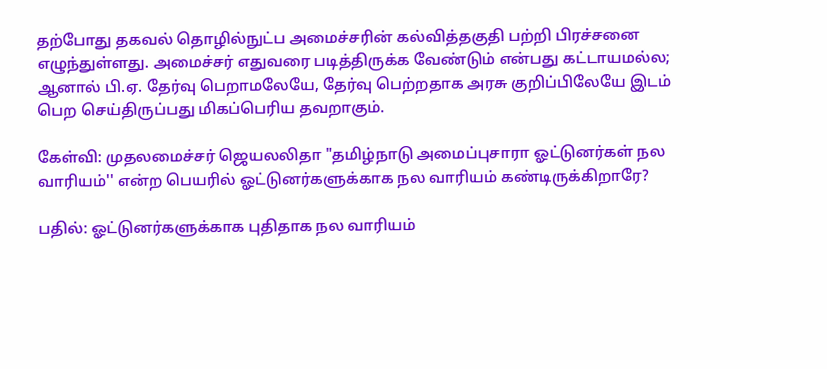தற்போது தகவல் தொழில்நுட்ப அமைச்சரின் கல்வித்தகுதி பற்றி பிரச்சனை எழுந்துள்ளது. அமைச்சர் எதுவரை படித்திருக்க வேண்டும் என்பது கட்டாயமல்ல; ஆனால் பி.ஏ. தேர்வு பெறாமலேயே, தேர்வு பெற்றதாக அரசு குறிப்பிலேயே இடம் பெற செய்திருப்பது மிகப்பெரிய தவறாகும்.

கேள்வி: முதலமைச்சர் ஜெயலலிதா "தமிழ்நாடு அமைப்புசாரா ஓட்டுனர்கள் நல வாரியம்'' என்ற பெயரில் ஓட்டுனர்களுக்காக நல வாரியம் கண்டிருக்கிறாரே?

பதில்: ஓட்டுனர்களுக்காக புதிதாக நல வாரியம்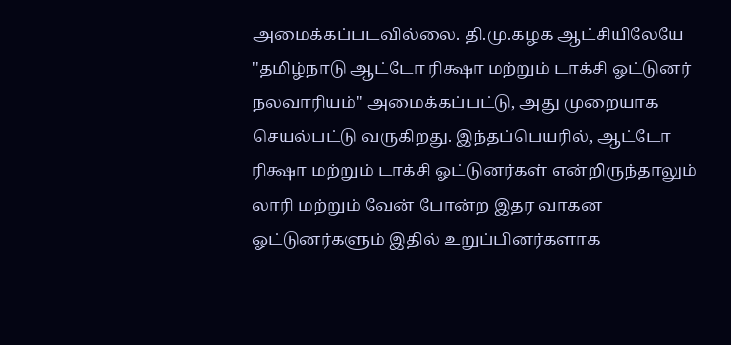அமைக்கப்படவில்லை. தி.மு.கழக ஆட்சியிலேயே "தமிழ்நாடு ஆட்டோ ரிக்ஷா மற்றும் டாக்சி ஓட்டுனர் நலவாரியம்'' அமைக்கப்பட்டு, அது முறையாக செயல்பட்டு வருகிறது. இந்தப்பெயரில், ஆட்டோ ரிக்ஷா மற்றும் டாக்சி ஓட்டுனர்கள் என்றிருந்தாலும் லாரி மற்றும் வேன் போன்ற இதர வாகன ஓட்டுனர்களும் இதில் உறுப்பினர்களாக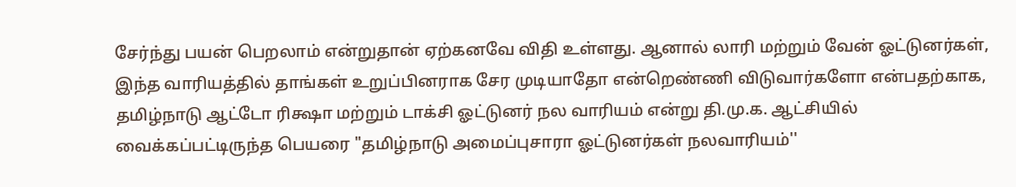சேர்ந்து பயன் பெறலாம் என்றுதான் ஏற்கனவே விதி உள்ளது. ஆனால் லாரி மற்றும் வேன் ஓட்டுனர்கள், இந்த வாரியத்தில் தாங்கள் உறுப்பினராக சேர முடியாதோ என்றெண்ணி விடுவார்களோ என்பதற்காக, தமிழ்நாடு ஆட்டோ ரிக்ஷா மற்றும் டாக்சி ஓட்டுனர் நல வாரியம் என்று தி.மு.க. ஆட்சியில் வைக்கப்பட்டிருந்த பெயரை "தமிழ்நாடு அமைப்புசாரா ஓட்டுனர்கள் நலவாரியம்''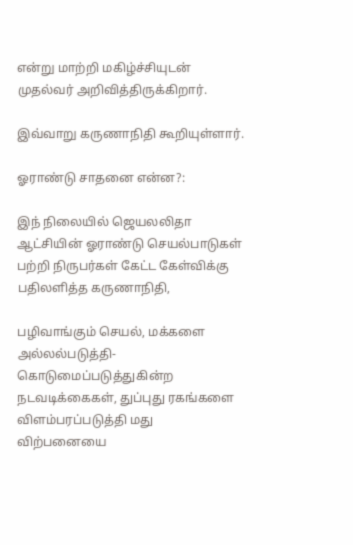என்று மாற்றி மகிழ்ச்சியுடன் முதல்வர் அறிவித்திருக்கிறார்.

இவ்வாறு கருணாநிதி கூறியுள்ளார்.

ஓராண்டு சாதனை என்ன?:

இந் நிலையில் ஜெயலலிதா ஆட்சியின் ஓராண்டு செயல்பாடுகள் பற்றி நிருபர்கள் கேட்ட கேள்விக்கு பதிலளித்த கருணாநிதி,

பழிவாங்கும் செயல், மக்களை அல்லல்படுத்தி- கொடுமைப்படுத்துகின்ற நடவடிக்கைகள், துப்புது ரகங்களை விளம்பரப்படுத்தி மது விற்பனையை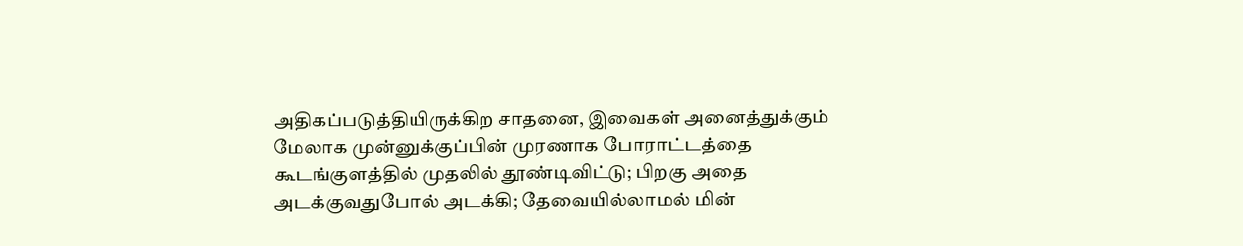அதிகப்படுத்தியிருக்கிற சாதனை, இவைகள் அனைத்துக்கும் மேலாக முன்னுக்குப்பின் முரணாக போராட்டத்தை கூடங்குளத்தில் முதலில் தூண்டிவிட்டு; பிறகு அதை அடக்குவதுபோல் அடக்கி; தேவையில்லாமல் மின்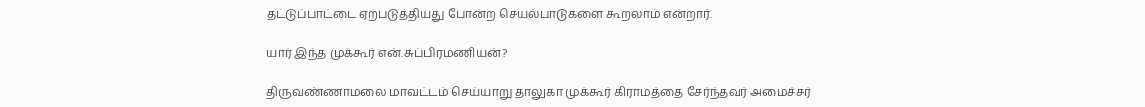தட்டுப்பாட்டை ஏற்படுத்தியது போன்ற செயல்பாடுகளை கூறலாம் என்றார்.

யார் இந்த முக்கூர் என்.சுப்பிரமணியன்?

திருவண்ணாமலை மாவட்டம் செய்யாறு தாலுகா முக்கூர் கிராமத்தை சேர்ந்தவர் அமைச்சர்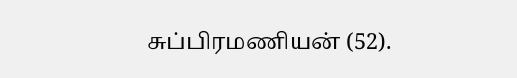சுப்பிரமணியன் (52).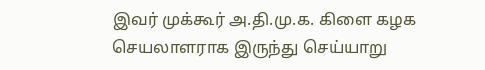இவர் முக்கூர் அ.தி.மு.க. கிளை கழக செயலாளராக இருந்து செய்யாறு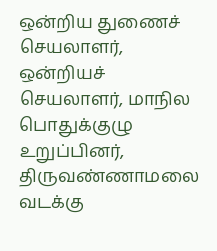ஒன்றிய துணைச் செயலாளர், ஒன்றியச் செயலாளர், மாநில பொதுக்குழு உறுப்பினர், திருவண்ணாமலை வடக்கு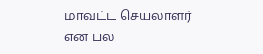மாவட்ட செயலாளர் என பல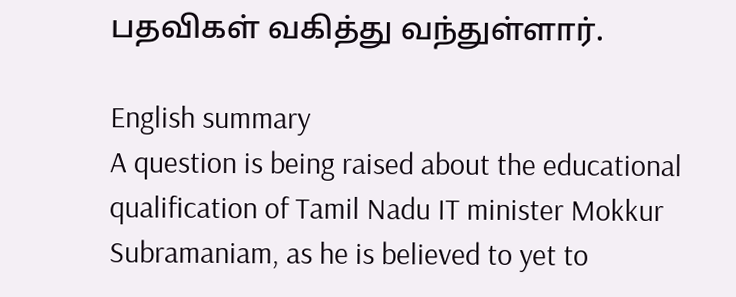பதவிகள் வகித்து வந்துள்ளார்.

English summary
A question is being raised about the educational qualification of Tamil Nadu IT minister Mokkur Subramaniam, as he is believed to yet to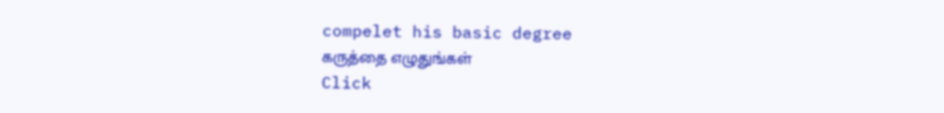compelet his basic degree
கருத்தை எழுதுங்கள்
Click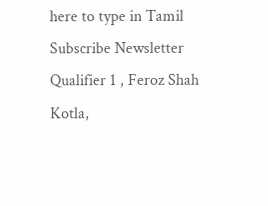here to type in Tamil
Subscribe Newsletter
Qualifier 1 , Feroz Shah Kotla,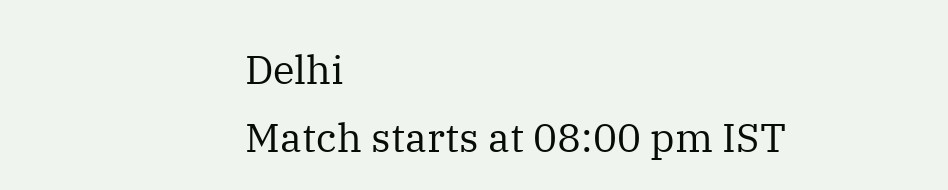Delhi
Match starts at 08:00 pm IST